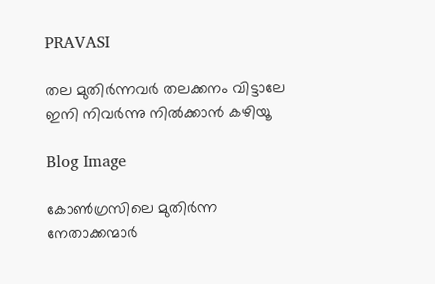PRAVASI

തല മുതിർന്നവർ തലക്കനം വിട്ടാലേ ഇനി നിവർന്നു നിൽക്കാൻ കഴിയൂ

Blog Image

കോൺഗ്രസിലെ മുതിർന്ന നേതാക്കന്മാർ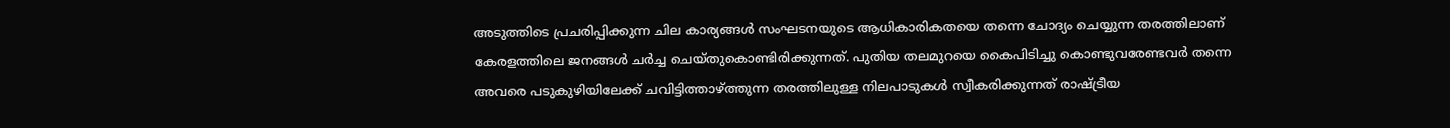അടുത്തിടെ പ്രചരിപ്പിക്കുന്ന ചില കാര്യങ്ങൾ സംഘടനയുടെ ആധികാരികതയെ തന്നെ ചോദ്യം ചെയ്യുന്ന തരത്തിലാണ് കേരളത്തിലെ ജനങ്ങൾ ചർച്ച ചെയ്തുകൊണ്ടിരിക്കുന്നത്. പുതിയ തലമുറയെ കൈപിടിച്ചു കൊണ്ടുവരേണ്ടവർ തന്നെ അവരെ പടുകുഴിയിലേക്ക് ചവിട്ടിത്താഴ്ത്തുന്ന തരത്തിലുള്ള നിലപാടുകൾ സ്വീകരിക്കുന്നത് രാഷ്ട്രീയ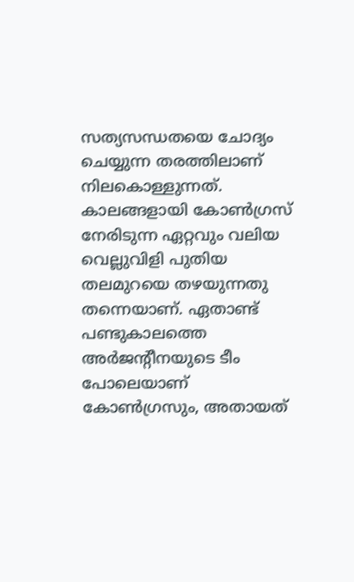സത്യസന്ധതയെ ചോദ്യം ചെയ്യുന്ന തരത്തിലാണ് നിലകൊള്ളുന്നത്. കാലങ്ങളായി കോൺഗ്രസ് നേരിടുന്ന ഏറ്റവും വലിയ വെല്ലുവിളി പുതിയ തലമുറയെ തഴയുന്നതു തന്നെയാണ്. ഏതാണ്ട് പണ്ടുകാലത്തെ അർജന്റീനയുടെ ടീം പോലെയാണ് കോൺഗ്രസും, അതായത്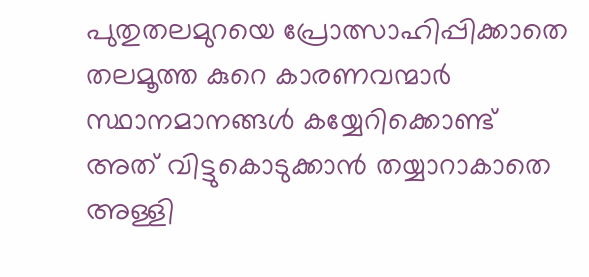പുതുതലമുറയെ പ്രോത്സാഹിപ്പിക്കാതെ തലമൂത്ത കുറെ കാരണവന്മാർ സ്ഥാനമാനങ്ങൾ കയ്യേറിക്കൊണ്ട് അത് വിട്ടുകൊടുക്കാൻ തയ്യാറാകാതെ അള്ളി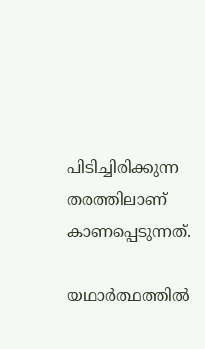പിടിച്ചിരിക്കുന്ന തരത്തിലാണ് കാണപ്പെടുന്നത്.

യഥാർത്ഥത്തിൽ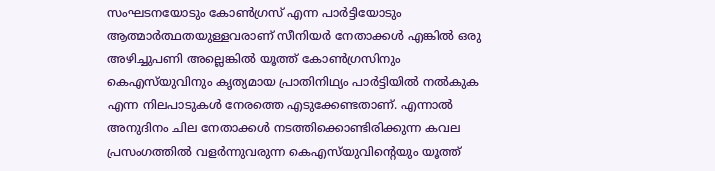സംഘടനയോടും കോൺഗ്രസ് എന്ന പാർട്ടിയോടും ആത്മാർത്ഥതയുള്ളവരാണ് സീനിയർ നേതാക്കൾ എങ്കിൽ ഒരു അഴിച്ചുപണി അല്ലെങ്കിൽ യൂത്ത് കോൺഗ്രസിനും കെഎസ്‌യുവിനും കൃത്യമായ പ്രാതിനിഥ്യം പാർട്ടിയിൽ നൽകുക എന്ന നിലപാടുകൾ നേരത്തെ എടുക്കേണ്ടതാണ്. എന്നാൽ അനുദിനം ചില നേതാക്കൾ നടത്തിക്കൊണ്ടിരിക്കുന്ന കവല പ്രസംഗത്തിൽ വളർന്നുവരുന്ന കെഎസ്‌യുവിന്റെയും യൂത്ത്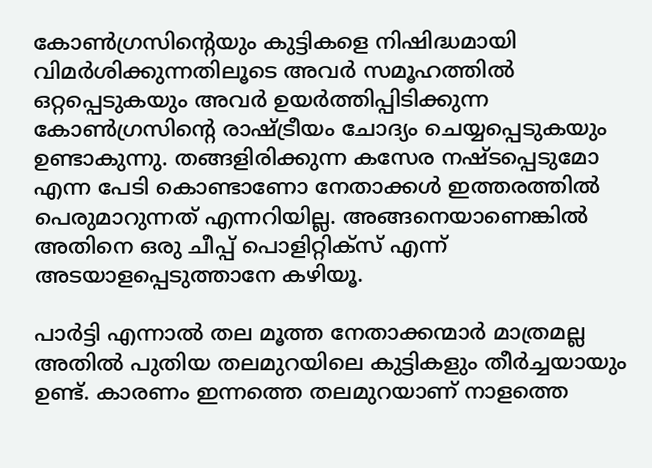കോൺഗ്രസിന്റെയും കുട്ടികളെ നിഷിദ്ധമായി വിമർശിക്കുന്നതിലൂടെ അവർ സമൂഹത്തിൽ ഒറ്റപ്പെടുകയും അവർ ഉയർത്തിപ്പിടിക്കുന്ന കോൺഗ്രസിന്റെ രാഷ്ട്രീയം ചോദ്യം ചെയ്യപ്പെടുകയും ഉണ്ടാകുന്നു. തങ്ങളിരിക്കുന്ന കസേര നഷ്ടപ്പെടുമോ എന്ന പേടി കൊണ്ടാണോ നേതാക്കൾ ഇത്തരത്തിൽ പെരുമാറുന്നത് എന്നറിയില്ല. അങ്ങനെയാണെങ്കിൽ അതിനെ ഒരു ചീപ്പ് പൊളിറ്റിക്സ് എന്ന് അടയാളപ്പെടുത്താനേ കഴിയൂ.

പാർട്ടി എന്നാൽ തല മൂത്ത നേതാക്കന്മാർ മാത്രമല്ല അതിൽ പുതിയ തലമുറയിലെ കുട്ടികളും തീർച്ചയായും ഉണ്ട്. കാരണം ഇന്നത്തെ തലമുറയാണ് നാളത്തെ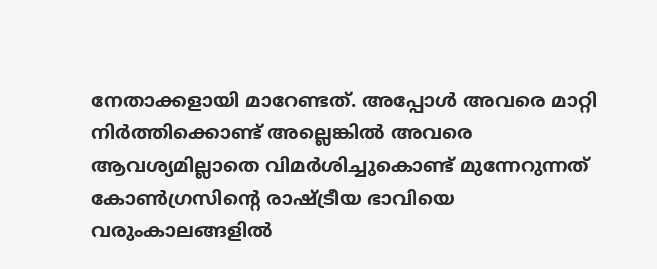നേതാക്കളായി മാറേണ്ടത്. അപ്പോൾ അവരെ മാറ്റി നിർത്തിക്കൊണ്ട് അല്ലെങ്കിൽ അവരെ ആവശ്യമില്ലാതെ വിമർശിച്ചുകൊണ്ട് മുന്നേറുന്നത് കോൺഗ്രസിന്റെ രാഷ്ട്രീയ ഭാവിയെ വരുംകാലങ്ങളിൽ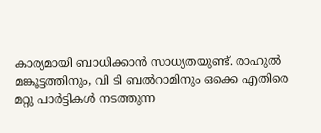കാര്യമായി ബാധിക്കാൻ സാധ്യതയുണ്ട്. രാഹുൽ മങ്കൂട്ടത്തിനും, വി ടി ബൽറാമിനും ഒക്കെ എതിരെ മറ്റു പാർട്ടികൾ നടത്തുന്ന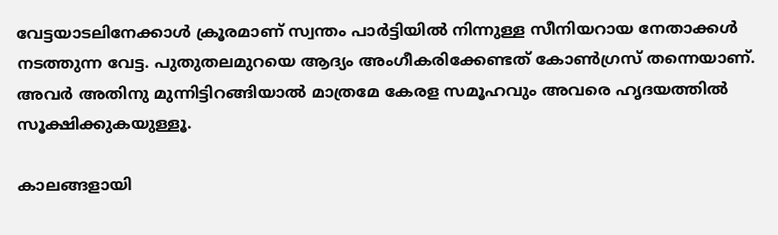വേട്ടയാടലിനേക്കാൾ ക്രൂരമാണ് സ്വന്തം പാർട്ടിയിൽ നിന്നുള്ള സീനിയറായ നേതാക്കൾ നടത്തുന്ന വേട്ട. പുതുതലമുറയെ ആദ്യം അംഗീകരിക്കേണ്ടത് കോൺഗ്രസ് തന്നെയാണ്. അവർ അതിനു മുന്നിട്ടിറങ്ങിയാൽ മാത്രമേ കേരള സമൂഹവും അവരെ ഹൃദയത്തിൽ സൂക്ഷിക്കുകയുള്ളൂ.

കാലങ്ങളായി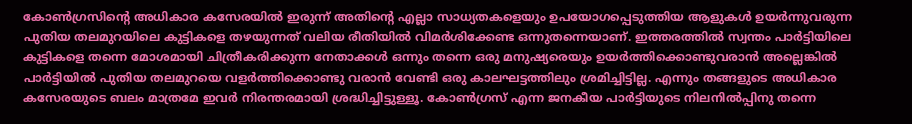കോൺഗ്രസിന്റെ അധികാര കസേരയിൽ ഇരുന്ന് അതിന്റെ എല്ലാ സാധ്യതകളെയും ഉപയോഗപ്പെടുത്തിയ ആളുകൾ ഉയർന്നുവരുന്ന പുതിയ തലമുറയിലെ കുട്ടികളെ തഴയുന്നത് വലിയ രീതിയിൽ വിമർശിക്കേണ്ട ഒന്നുതന്നെയാണ്. ഇത്തരത്തിൽ സ്വന്തം പാർട്ടിയിലെ കുട്ടികളെ തന്നെ മോശമായി ചിത്രീകരിക്കുന്ന നേതാക്കൾ ഒന്നും തന്നെ ഒരു മനുഷ്യരെയും ഉയർത്തിക്കൊണ്ടുവരാൻ അല്ലെങ്കിൽ പാർട്ടിയിൽ പുതിയ തലമുറയെ വളർത്തിക്കൊണ്ടു വരാൻ വേണ്ടി ഒരു കാലഘട്ടത്തിലും ശ്രമിച്ചിട്ടില്ല. എന്നും തങ്ങളുടെ അധികാര കസേരയുടെ ബലം മാത്രമേ ഇവർ നിരന്തരമായി ശ്രദ്ധിച്ചിട്ടുള്ളൂ. കോൺഗ്രസ് എന്ന ജനകീയ പാർട്ടിയുടെ നിലനിൽപ്പിനു തന്നെ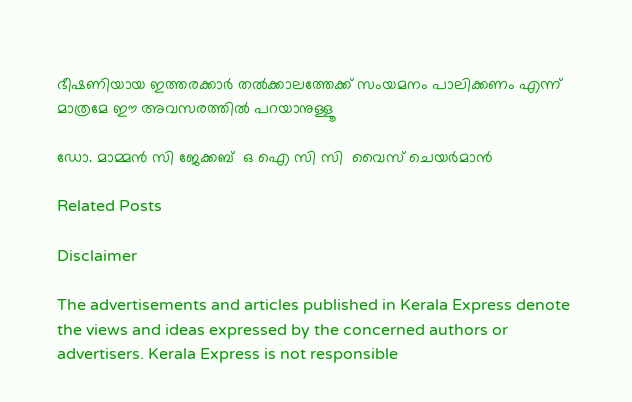ഭീഷണിയായ ഇത്തരക്കാർ തൽക്കാലത്തേക്ക് സംയമനം പാലിക്കണം എന്ന് മാത്രമേ ഈ അവസരത്തിൽ പറയാനുള്ളൂ

ഡോ. മാമ്മൻ സി ജേക്കബ്  ഒ ഐ സി സി  വൈസ് ചെയർമാൻ

Related Posts

Disclaimer

The advertisements and articles published in Kerala Express denote the views and ideas expressed by the concerned authors or advertisers. Kerala Express is not responsible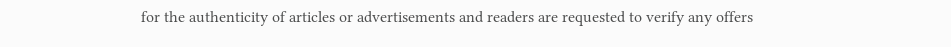for the authenticity of articles or advertisements and readers are requested to verify any offers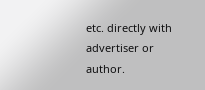etc. directly with advertiser or author.